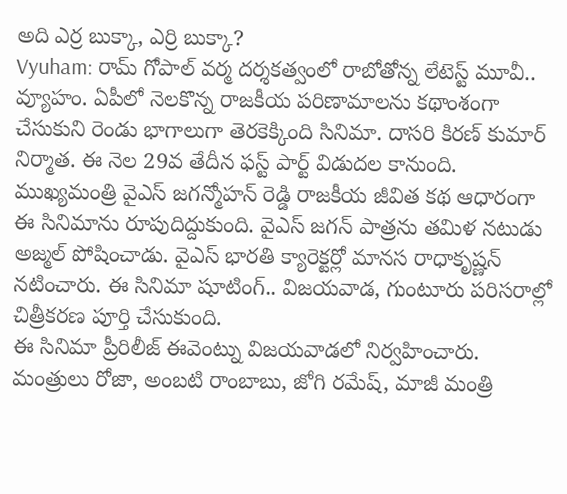అది ఎర్ర బుక్కా, ఎర్రి బుక్కా?
Vyuham: రామ్ గోపాల్ వర్మ దర్శకత్వంలో రాబోతోన్న లేటెస్ట్ మూవీ.. వ్యూహం. ఏపీలో నెలకొన్న రాజకీయ పరిణామాలను కథాంశంగా చేసుకుని రెండు భాగాలుగా తెరకెక్కింది సినిమా. దాసరి కిరణ్ కుమార్ నిర్మాత. ఈ నెల 29వ తేదీన ఫస్ట్ పార్ట్ విడుదల కానుంది.
ముఖ్యమంత్రి వైఎస్ జగన్మోహన్ రెడ్డి రాజకీయ జీవిత కథ ఆధారంగా ఈ సినిమాను రూపుదిద్దుకుంది. వైఎస్ జగన్ పాత్రను తమిళ నటుడు అజ్మల్ పోషించాడు. వైఎస్ భారతి క్యారెక్టర్లో మానస రాధాకృష్ణన్ నటించారు. ఈ సినిమా షూటింగ్.. విజయవాడ, గుంటూరు పరిసరాల్లో చిత్రీకరణ పూర్తి చేసుకుంది.
ఈ సినిమా ప్రీరిలీజ్ ఈవెంట్ను విజయవాడలో నిర్వహించారు. మంత్రులు రోజా, అంబటి రాంబాబు, జోగి రమేష్, మాజీ మంత్రి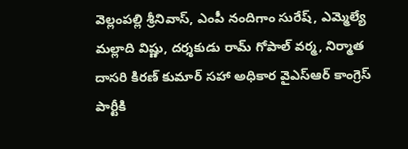వెల్లంపల్లి శ్రీనివాస్, ఎంపీ నందిగాం సురేష్, ఎమ్మెల్యే మల్లాది విష్ణు, దర్శకుడు రామ్ గోపాల్ వర్మ, నిర్మాత దాసరి కిరణ్ కుమార్ సహా అధికార వైఎస్ఆర్ కాంగ్రెస్ పార్టీకి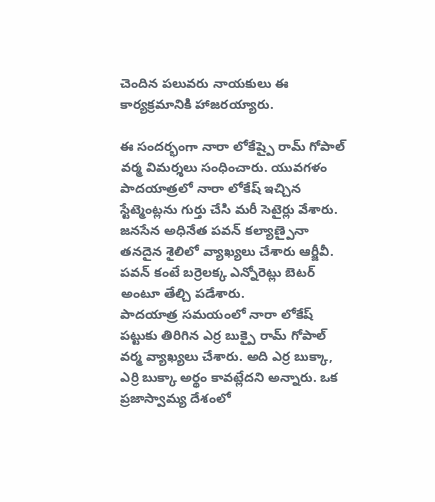చెందిన పలువరు నాయకులు ఈ కార్యక్రమానికి హాజరయ్యారు.

ఈ సందర్భంగా నారా లోకేష్పై రామ్ గోపాల్ వర్మ విమర్శలు సంధించారు. యువగళం పాదయాత్రలో నారా లోకేష్ ఇచ్చిన స్టేట్మెంట్లను గుర్తు చేసి మరీ సెటైర్లు వేశారు. జనసేన అధినేత పవన్ కల్యాణ్పైనా తనదైన శైలిలో వ్యాఖ్యలు చేశారు ఆర్జీవీ. పవన్ కంటే బర్రెలక్క ఎన్నోరెట్లు బెటర్ అంటూ తేల్చి పడేశారు.
పాదయాత్ర సమయంలో నారా లోకేష్ పట్టుకు తిరిగిన ఎర్ర బుక్పై రామ్ గోపాల్ వర్మ వ్యాఖ్యలు చేశారు. అది ఎర్ర బుక్కా, ఎర్రి బుక్కా అర్థం కావట్లేదని అన్నారు. ఒక ప్రజాస్వామ్య దేశంలో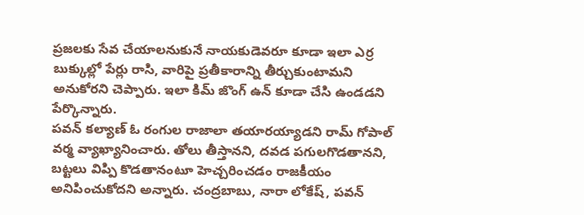ప్రజలకు సేవ చేయాలనుకునే నాయకుడెవరూ కూడా ఇలా ఎర్ర బుక్కుల్లో పేర్లు రాసి, వారిపై ప్రతీకారాన్ని తీర్చుకుంటామని అనుకోరని చెప్పారు. ఇలా కిమ్ జొంగ్ ఉన్ కూడా చేసి ఉండడని పేర్కొన్నారు.
పవన్ కల్యాణ్ ఓ రంగుల రాజాలా తయారయ్యాడని రామ్ గోపాల్ వర్మ వ్యాఖ్యానించారు. తోలు తీస్తానని, దవడ పగులగొడతానని, బట్టలు విప్పి కొడతానంటూ హెచ్చరించడం రాజకీయం అనిపించుకోదని అన్నారు. చంద్రబాబు, నారా లోకేష్, పవన్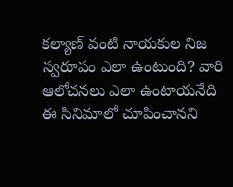కల్యాణ్ వంటి నాయకుల నిజ స్వరూపం ఎలా ఉంటుంది? వారి ఆలోచనలు ఎలా ఉంటాయనేది ఈ సినిమాలో చూపించానని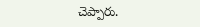చెప్పారు.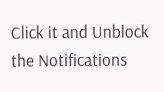Click it and Unblock the Notifications